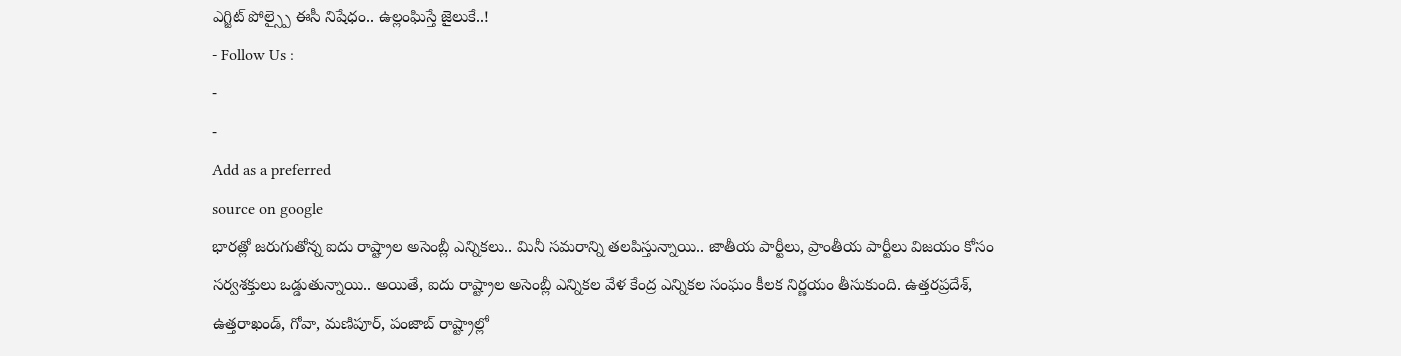ఎగ్జిట్ పోల్స్పై ఈసీ నిషేధం.. ఉల్లంఘిస్తే జైలుకే..!
- Follow Us :
-
-
Add as a preferred
source on google
భారత్లో జరుగుతోన్న ఐదు రాష్ట్రాల అసెంబ్లీ ఎన్నికలు.. మినీ సమరాన్ని తలపిస్తున్నాయి.. జాతీయ పార్టీలు, ప్రాంతీయ పార్టీలు విజయం కోసం సర్వశక్తులు ఒడ్డుతున్నాయి.. అయితే, ఐదు రాష్ట్రాల అసెంబ్లీ ఎన్నికల వేళ కేంద్ర ఎన్నికల సంఘం కీలక నిర్ణయం తీసుకుంది. ఉత్తరప్రదేశ్, ఉత్తరాఖండ్, గోవా, మణిపూర్, పంజాబ్ రాష్ట్రాల్లో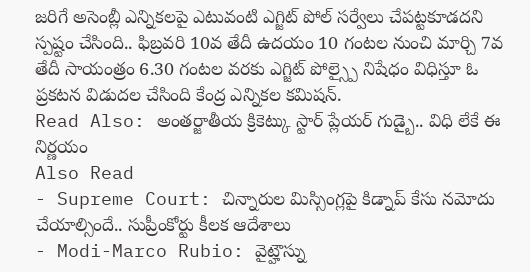జరిగే అసెంబ్లీ ఎన్నికలపై ఎటువంటి ఎగ్జిట్ పోల్ సర్వేలు చేపట్టకూడదని స్పష్టం చేసింది.. ఫిబ్రవరి 10వ తేదీ ఉదయం 10 గంటల నుంచి మార్చి 7వ తేదీ సాయంత్రం 6.30 గంటల వరకు ఎగ్జిట్ పోల్స్పై నిషేధం విధిస్తూ ఓ ప్రకటన విడుదల చేసింది కేంద్ర ఎన్నికల కమిషన్.
Read Also: అంతర్జాతీయ క్రికెట్కు స్టార్ ప్లేయర్ గుడ్బై.. విధి లేకే ఈ నిర్ణయం
Also Read
- Supreme Court: చిన్నారుల మిస్సింగ్లపై కిడ్నాప్ కేసు నమోదు చేయాల్సిందే.. సుప్రీంకోర్టు కీలక ఆదేశాలు
- Modi-Marco Rubio: వైట్హౌస్ను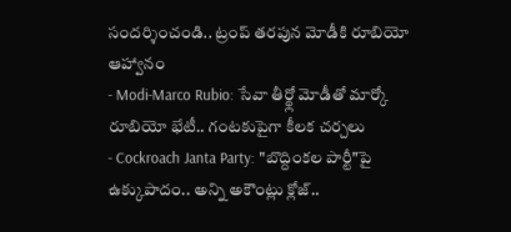సందర్శించండి.. ట్రంప్ తరపున మోడీకి రూబియో ఆహ్వానం
- Modi-Marco Rubio: సేవా తీర్థ్లో మోడీతో మార్కో రూబియో భేటీ.. గంటకుపైగా కీలక చర్చలు
- Cockroach Janta Party: "బొద్దింకల పార్టీ"పై ఉక్కుపాదం.. అన్ని అకౌంట్లు క్లోజ్..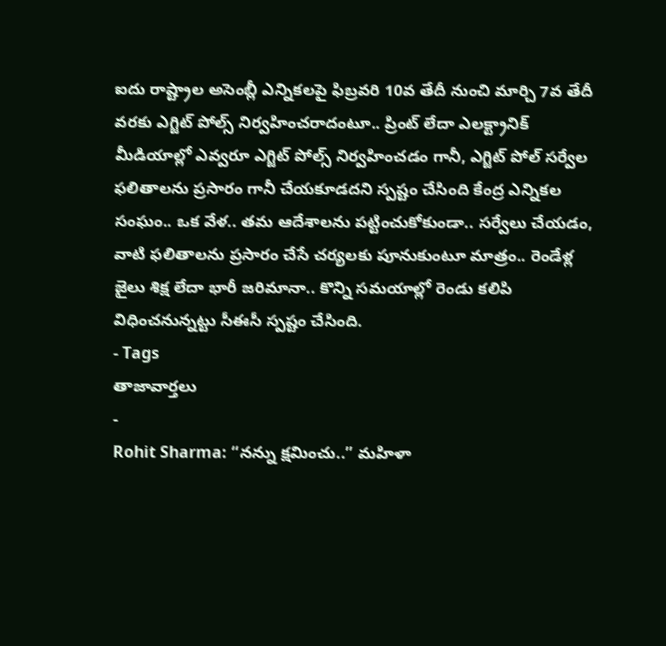ఐదు రాష్ట్రాల అసెంబ్లీ ఎన్నికలపై ఫిబ్రవరి 10వ తేదీ నుంచి మార్చి 7వ తేదీ వరకు ఎగ్జిట్ పోల్స్ నిర్వహించరాదంటూ.. ప్రింట్ లేదా ఎలక్ట్రానిక్ మీడియాల్లో ఎవ్వరూ ఎగ్జిట్ పోల్స్ నిర్వహించడం గానీ, ఎగ్జిట్ పోల్ సర్వేల ఫలితాలను ప్రసారం గానీ చేయకూడదని స్పష్టం చేసింది కేంద్ర ఎన్నికల సంఘం.. ఒక వేళ.. తమ ఆదేశాలను పట్టించుకోకుండా.. సర్వేలు చేయడం, వాటి ఫలితాలను ప్రసారం చేసే చర్యలకు పూనుకుంటూ మాత్రం.. రెండేళ్ల జైలు శిక్ష లేదా భారీ జరిమానా.. కొన్ని సమయాల్లో రెండు కలిపి విధించనున్నట్టు సీఈసీ స్పష్టం చేసింది.
- Tags
తాజావార్తలు
-
Rohit Sharma: “నన్ను క్షమించు..” మహిళా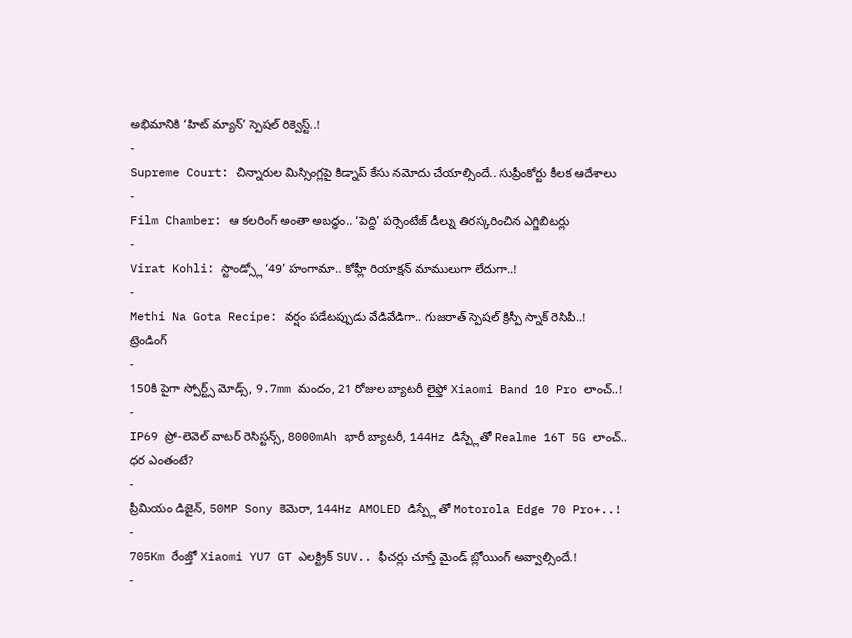అభిమానికి ‘హిట్ మ్యాన్’ స్పెషల్ రిక్వెస్ట్..!
-
Supreme Court: చిన్నారుల మిస్సింగ్లపై కిడ్నాప్ కేసు నమోదు చేయాల్సిందే.. సుప్రీంకోర్టు కీలక ఆదేశాలు
-
Film Chamber: ఆ కలరింగ్ అంతా అబద్ధం.. ‘పెద్ది’ పర్సెంటేజ్ డీల్ను తిరస్కరించిన ఎగ్జిబిటర్లు
-
Virat Kohli: స్టాండ్స్లో ‘49’ హంగామా.. కోహ్లీ రియాక్షన్ మాములుగా లేదుగా..!
-
Methi Na Gota Recipe: వర్షం పడేటప్పుడు వేడివేడిగా.. గుజరాత్ స్పెషల్ క్రిస్పీ స్నాక్ రెసిపీ..!
ట్రెండింగ్
-
150కి పైగా స్పోర్ట్స్ మోడ్స్, 9.7mm మందం, 21 రోజుల బ్యాటరీ లైఫ్తో Xiaomi Band 10 Pro లాంచ్..!
-
IP69 ప్రో-లెవెల్ వాటర్ రెసిస్టన్స్, 8000mAh భారీ బ్యాటరీ, 144Hz డిస్ప్లేతో Realme 16T 5G లాంచ్.. ధర ఎంతంటే?
-
ప్రీమియం డిజైన్, 50MP Sony కెమెరా, 144Hz AMOLED డిస్ప్లే తో Motorola Edge 70 Pro+..!
-
705Km రేంజ్తో Xiaomi YU7 GT ఎలక్ట్రిక్ SUV.. ఫీచర్లు చూస్తే మైండ్ బ్లోయింగ్ అవ్వాల్సిందే.!
-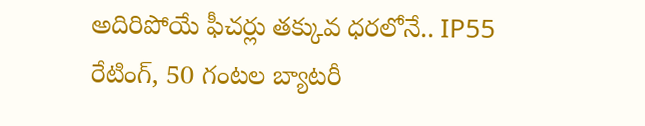అదిరిపోయే ఫీచర్లు తక్కువ ధరలోనే.. IP55 రేటింగ్, 50 గంటల బ్యాటరీ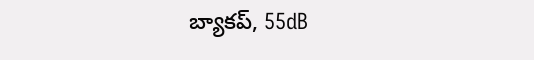బ్యాకప్, 55dB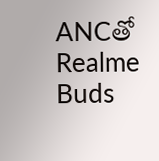ANCతో Realme Buds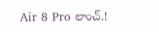Air 8 Pro లాంచ్.!